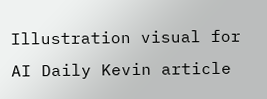Illustration visual for AI Daily Kevin article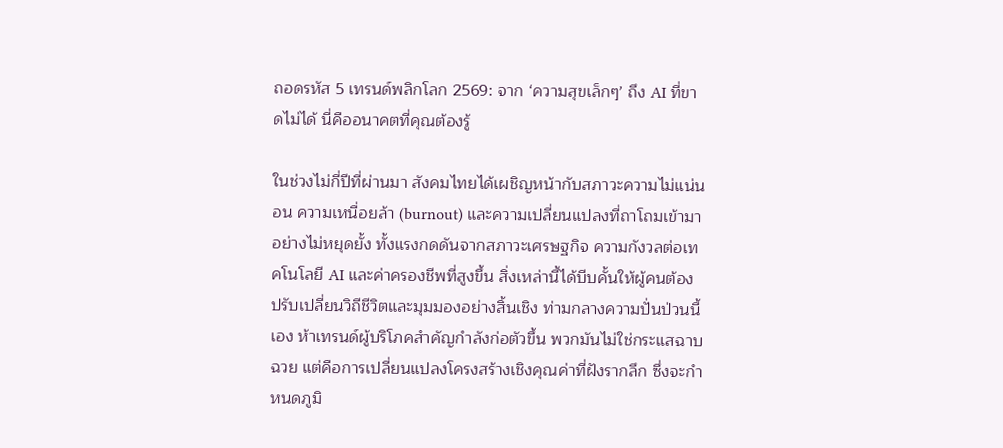ถอดรหัส 5 เทรนด์พลิกโลก 2569: จาก ‘ความสุขเล็กๆ’ ถึง AI ที่ขาดไม่ได้ นี่คืออนาคตที่คุณต้องรู้

ในช่วงไม่กี่ปีที่ผ่านมา สังคมไทยได้เผชิญหน้ากับสภาวะความไม่แน่นอน ความเหนื่อยล้า (burnout) และความเปลี่ยนแปลงที่ถาโถมเข้ามาอย่างไม่หยุดยั้ง ทั้งแรงกดดันจากสภาวะเศรษฐกิจ ความกังวลต่อเทคโนโลยี AI และค่าครองชีพที่สูงขึ้น สิ่งเหล่านี้ได้บีบคั้นให้ผู้คนต้องปรับเปลี่ยนวิถีชีวิตและมุมมองอย่างสิ้นเชิง ท่ามกลางความปั่นป่วนนี้เอง ห้าเทรนด์ผู้บริโภคสำคัญกำลังก่อตัวขึ้น พวกมันไม่ใช่กระแสฉาบฉวย แต่คือการเปลี่ยนแปลงโครงสร้างเชิงคุณค่าที่ฝังรากลึก ซึ่งจะกำหนดภูมิ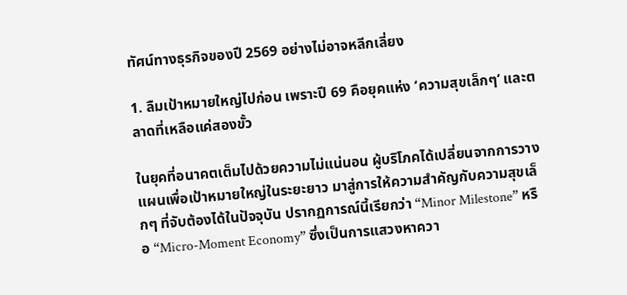ทัศน์ทางธุรกิจของปี 2569 อย่างไม่อาจหลีกเลี่ยง

1. ลืมเป้าหมายใหญ่ไปก่อน เพราะปี 69 คือยุคแห่ง ‘ความสุขเล็กๆ’ และตลาดที่เหลือแค่สองขั้ว

ในยุคที่อนาคตเต็มไปด้วยความไม่แน่นอน ผู้บริโภคได้เปลี่ยนจากการวางแผนเพื่อเป้าหมายใหญ่ในระยะยาว มาสู่การให้ความสำคัญกับความสุขเล็กๆ ที่จับต้องได้ในปัจจุบัน ปรากฏการณ์นี้เรียกว่า “Minor Milestone” หรือ “Micro-Moment Economy” ซึ่งเป็นการแสวงหาควา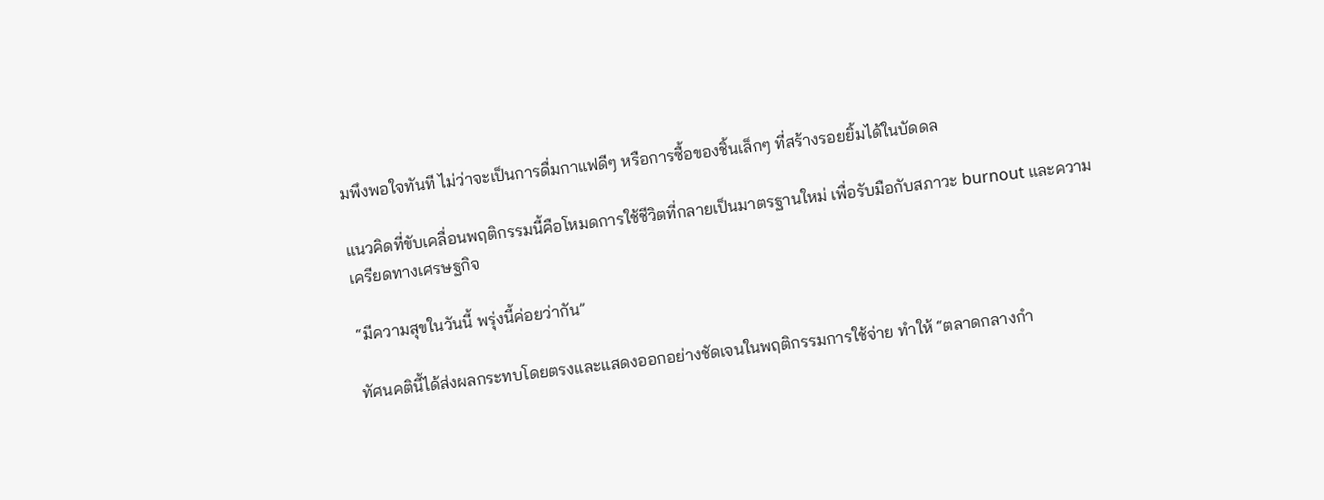มพึงพอใจทันที ไม่ว่าจะเป็นการดื่มกาแฟดีๆ หรือการซื้อของชิ้นเล็กๆ ที่สร้างรอยยิ้มได้ในบัดดล

แนวคิดที่ขับเคลื่อนพฤติกรรมนี้คือโหมดการใช้ชีวิตที่กลายเป็นมาตรฐานใหม่ เพื่อรับมือกับสภาวะ burnout และความเครียดทางเศรษฐกิจ

“มีความสุขในวันนี้ พรุ่งนี้ค่อยว่ากัน”

ทัศนคตินี้ได้ส่งผลกระทบโดยตรงและแสดงออกอย่างชัดเจนในพฤติกรรมการใช้จ่าย ทำให้ “ตลาดกลางกำ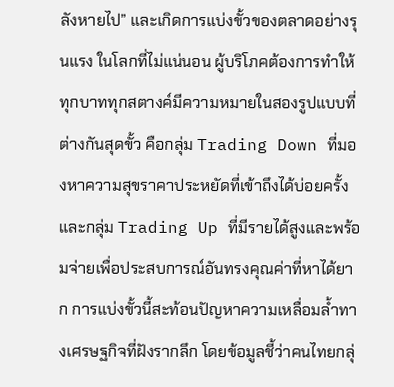ลังหายไป” และเกิดการแบ่งขั้วของตลาดอย่างรุนแรง ในโลกที่ไม่แน่นอน ผู้บริโภคต้องการทำให้ทุกบาททุกสตางค์มีความหมายในสองรูปแบบที่ต่างกันสุดขั้ว คือกลุ่ม Trading Down ที่มองหาความสุขราคาประหยัดที่เข้าถึงได้บ่อยครั้ง และกลุ่ม Trading Up ที่มีรายได้สูงและพร้อมจ่ายเพื่อประสบการณ์อันทรงคุณค่าที่หาได้ยาก การแบ่งขั้วนี้สะท้อนปัญหาความเหลื่อมล้ำทางเศรษฐกิจที่ฝังรากลึก โดยข้อมูลชี้ว่าคนไทยกลุ่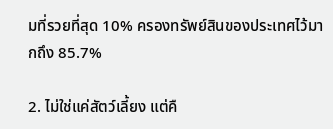มที่รวยที่สุด 10% ครองทรัพย์สินของประเทศไว้มากถึง 85.7%

2. ไม่ใช่แค่สัตว์เลี้ยง แต่คื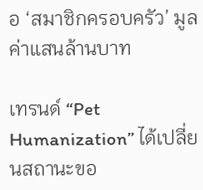อ ‘สมาชิกครอบครัว’ มูลค่าแสนล้านบาท

เทรนด์ “Pet Humanization” ได้เปลี่ยนสถานะขอ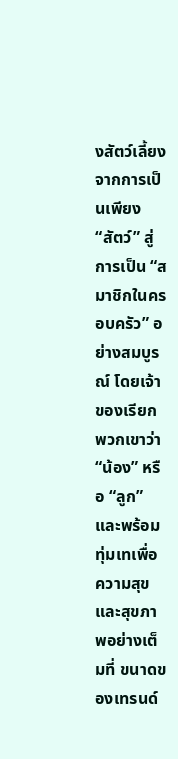งสัตว์เลี้ยงจากการเป็นเพียง “สัตว์” สู่การเป็น “สมาชิกในครอบครัว” อย่างสมบูรณ์ โดยเจ้าของเรียกพวกเขาว่า “น้อง” หรือ “ลูก” และพร้อมทุ่มเทเพื่อความสุขและสุขภาพอย่างเต็มที่ ขนาดของเทรนด์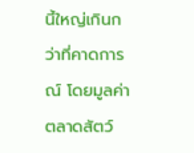นี้ใหญ่เกินกว่าที่คาดการณ์ โดยมูลค่าตลาดสัตว์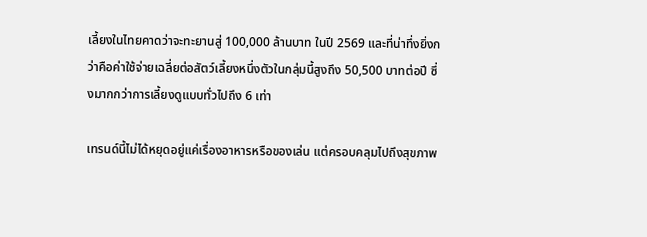เลี้ยงในไทยคาดว่าจะทะยานสู่ 100,000 ล้านบาท ในปี 2569 และที่น่าทึ่งยิ่งกว่าคือค่าใช้จ่ายเฉลี่ยต่อสัตว์เลี้ยงหนึ่งตัวในกลุ่มนี้สูงถึง 50,500 บาทต่อปี ซึ่งมากกว่าการเลี้ยงดูแบบทั่วไปถึง 6 เท่า

เทรนด์นี้ไม่ได้หยุดอยู่แค่เรื่องอาหารหรือของเล่น แต่ครอบคลุมไปถึงสุขภาพ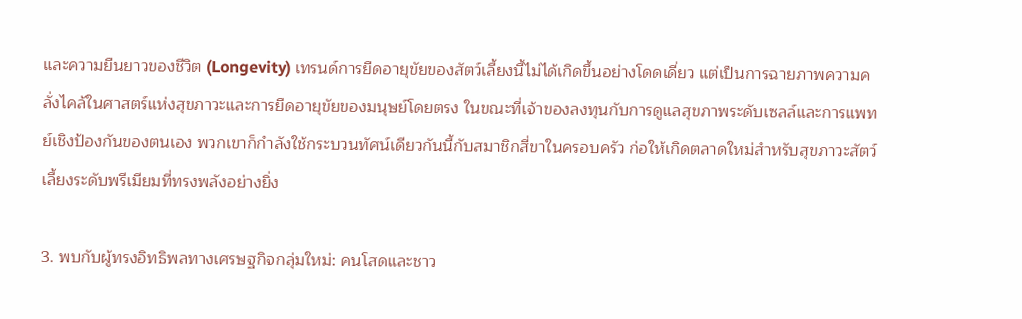และความยืนยาวของชีวิต (Longevity) เทรนด์การยืดอายุขัยของสัตว์เลี้ยงนี้ไม่ได้เกิดขึ้นอย่างโดดเดี่ยว แต่เป็นการฉายภาพความคลั่งไคล้ในศาสตร์แห่งสุขภาวะและการยืดอายุขัยของมนุษย์โดยตรง ในขณะที่เจ้าของลงทุนกับการดูแลสุขภาพระดับเซลล์และการแพทย์เชิงป้องกันของตนเอง พวกเขาก็กำลังใช้กระบวนทัศน์เดียวกันนี้กับสมาชิกสี่ขาในครอบครัว ก่อให้เกิดตลาดใหม่สำหรับสุขภาวะสัตว์เลี้ยงระดับพรีเมียมที่ทรงพลังอย่างยิ่ง

3. พบกับผู้ทรงอิทธิพลทางเศรษฐกิจกลุ่มใหม่: คนโสดและชาว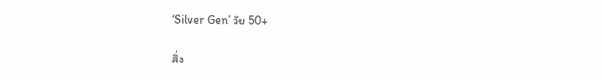‘Silver Gen’ วัย 50+

สิ่ง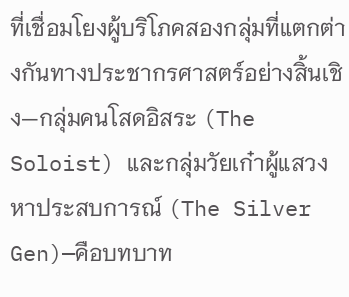ที่เชื่อมโยงผู้บริโภคสองกลุ่มที่แตกต่างกันทางประชากรศาสตร์อย่างสิ้นเชิง—กลุ่มคนโสดอิสระ (The Soloist) และกลุ่มวัยเก๋าผู้แสวงหาประสบการณ์ (The Silver Gen)—คือบทบาท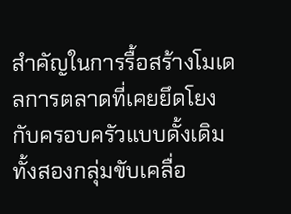สำคัญในการรื้อสร้างโมเดลการตลาดที่เคยยึดโยงกับครอบครัวแบบดั้งเดิม ทั้งสองกลุ่มขับเคลื่อ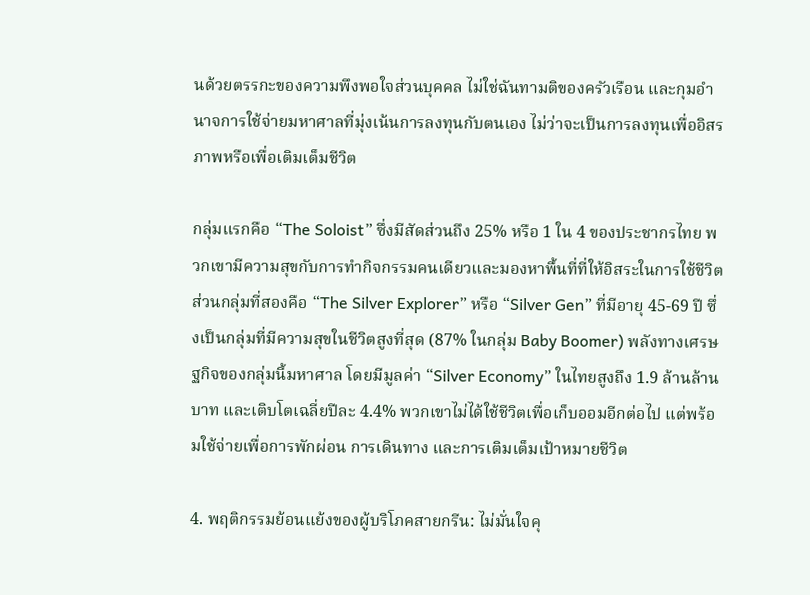นด้วยตรรกะของความพึงพอใจส่วนบุคคล ไม่ใช่ฉันทามติของครัวเรือน และกุมอำนาจการใช้จ่ายมหาศาลที่มุ่งเน้นการลงทุนกับตนเอง ไม่ว่าจะเป็นการลงทุนเพื่ออิสรภาพหรือเพื่อเติมเต็มชีวิต

กลุ่มแรกคือ “The Soloist” ซึ่งมีสัดส่วนถึง 25% หรือ 1 ใน 4 ของประชากรไทย พวกเขามีความสุขกับการทำกิจกรรมคนเดียวและมองหาพื้นที่ที่ให้อิสระในการใช้ชีวิต ส่วนกลุ่มที่สองคือ “The Silver Explorer” หรือ “Silver Gen” ที่มีอายุ 45-69 ปี ซึ่งเป็นกลุ่มที่มีความสุขในชีวิตสูงที่สุด (87% ในกลุ่ม Baby Boomer) พลังทางเศรษฐกิจของกลุ่มนี้มหาศาล โดยมีมูลค่า “Silver Economy” ในไทยสูงถึง 1.9 ล้านล้านบาท และเติบโตเฉลี่ยปีละ 4.4% พวกเขาไม่ได้ใช้ชีวิตเพื่อเก็บออมอีกต่อไป แต่พร้อมใช้จ่ายเพื่อการพักผ่อน การเดินทาง และการเติมเต็มเป้าหมายชีวิต

4. พฤติกรรมย้อนแย้งของผู้บริโภคสายกรีน: ไม่มั่นใจคุ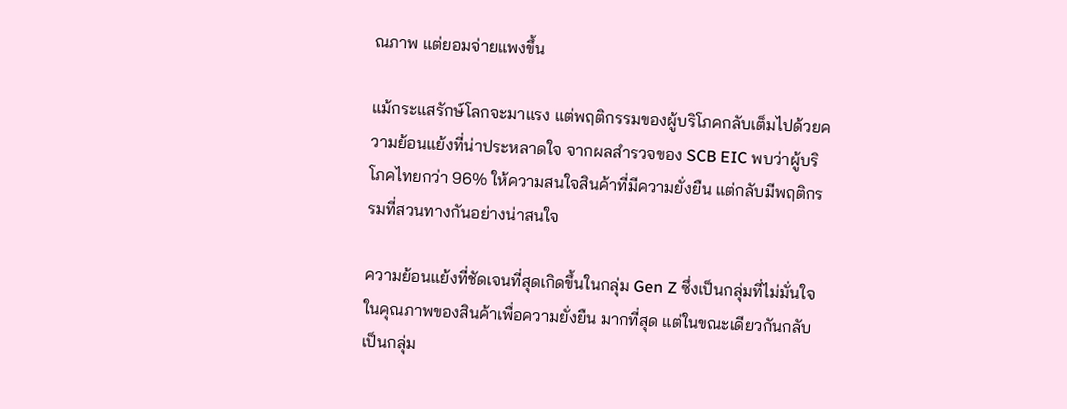ณภาพ แต่ยอมจ่ายแพงขึ้น

แม้กระแสรักษ์โลกจะมาแรง แต่พฤติกรรมของผู้บริโภคกลับเต็มไปด้วยความย้อนแย้งที่น่าประหลาดใจ จากผลสำรวจของ SCB EIC พบว่าผู้บริโภคไทยกว่า 96% ให้ความสนใจสินค้าที่มีความยั่งยืน แต่กลับมีพฤติกรรมที่สวนทางกันอย่างน่าสนใจ

ความย้อนแย้งที่ชัดเจนที่สุดเกิดขึ้นในกลุ่ม Gen Z ซึ่งเป็นกลุ่มที่ไม่มั่นใจในคุณภาพของสินค้าเพื่อความยั่งยืน มากที่สุด แต่ในขณะเดียวกันกลับเป็นกลุ่ม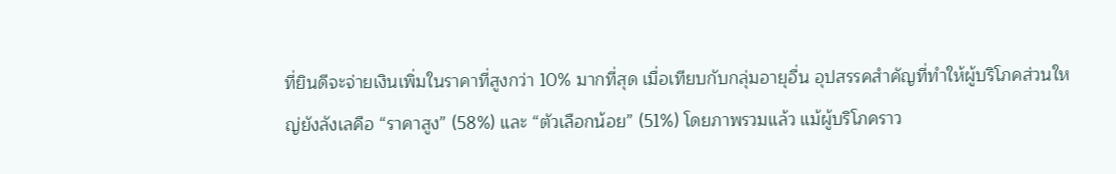ที่ยินดีจะจ่ายเงินเพิ่มในราคาที่สูงกว่า 10% มากที่สุด เมื่อเทียบกับกลุ่มอายุอื่น อุปสรรคสำคัญที่ทำให้ผู้บริโภคส่วนใหญ่ยังลังเลคือ “ราคาสูง” (58%) และ “ตัวเลือกน้อย” (51%) โดยภาพรวมแล้ว แม้ผู้บริโภคราว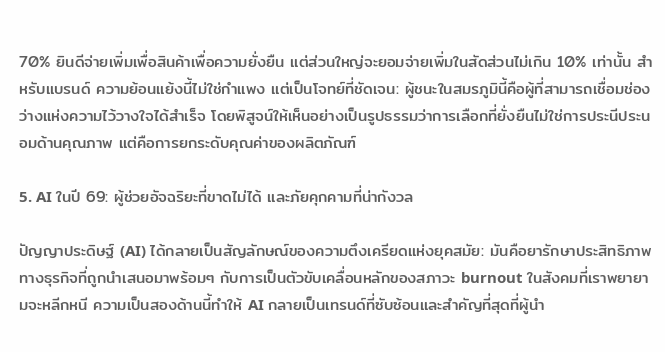70% ยินดีจ่ายเพิ่มเพื่อสินค้าเพื่อความยั่งยืน แต่ส่วนใหญ่จะยอมจ่ายเพิ่มในสัดส่วนไม่เกิน 10% เท่านั้น สำหรับแบรนด์ ความย้อนแย้งนี้ไม่ใช่กำแพง แต่เป็นโจทย์ที่ชัดเจน: ผู้ชนะในสมรภูมินี้คือผู้ที่สามารถเชื่อมช่องว่างแห่งความไว้วางใจได้สำเร็จ โดยพิสูจน์ให้เห็นอย่างเป็นรูปธรรมว่าการเลือกที่ยั่งยืนไม่ใช่การประนีประนอมด้านคุณภาพ แต่คือการยกระดับคุณค่าของผลิตภัณฑ์

5. AI ในปี 69: ผู้ช่วยอัจฉริยะที่ขาดไม่ได้ และภัยคุกคามที่น่ากังวล

ปัญญาประดิษฐ์ (AI) ได้กลายเป็นสัญลักษณ์ของความตึงเครียดแห่งยุคสมัย: มันคือยารักษาประสิทธิภาพทางธุรกิจที่ถูกนำเสนอมาพร้อมๆ กับการเป็นตัวขับเคลื่อนหลักของสภาวะ burnout ในสังคมที่เราพยายามจะหลีกหนี ความเป็นสองด้านนี้ทำให้ AI กลายเป็นเทรนด์ที่ซับซ้อนและสำคัญที่สุดที่ผู้นำ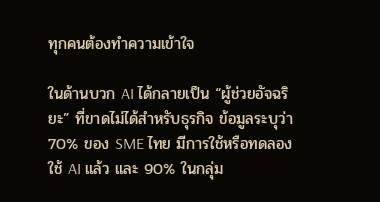ทุกคนต้องทำความเข้าใจ

ในด้านบวก AI ได้กลายเป็น “ผู้ช่วยอัจฉริยะ” ที่ขาดไม่ได้สำหรับธุรกิจ ข้อมูลระบุว่า 70% ของ SME ไทย มีการใช้หรือทดลองใช้ AI แล้ว และ 90% ในกลุ่ม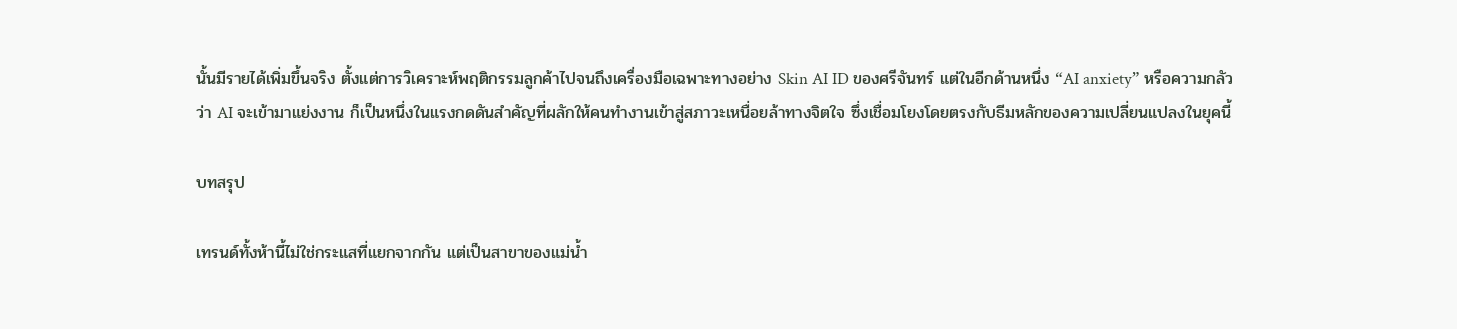นั้นมีรายได้เพิ่มขึ้นจริง ตั้งแต่การวิเคราะห์พฤติกรรมลูกค้าไปจนถึงเครื่องมือเฉพาะทางอย่าง Skin AI ID ของศรีจันทร์ แต่ในอีกด้านหนึ่ง “AI anxiety” หรือความกลัวว่า AI จะเข้ามาแย่งงาน ก็เป็นหนึ่งในแรงกดดันสำคัญที่ผลักให้คนทำงานเข้าสู่สภาวะเหนื่อยล้าทางจิตใจ ซึ่งเชื่อมโยงโดยตรงกับธีมหลักของความเปลี่ยนแปลงในยุคนี้

บทสรุป

เทรนด์ทั้งห้านี้ไม่ใช่กระแสที่แยกจากกัน แต่เป็นสาขาของแม่น้ำ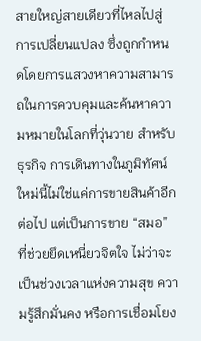สายใหญ่สายเดียวที่ไหลไปสู่การเปลี่ยนแปลง ซึ่งถูกกำหนดโดยการแสวงหาความสามารถในการควบคุมและค้นหาความหมายในโลกที่วุ่นวาย สำหรับธุรกิจ การเดินทางในภูมิทัศน์ใหม่นี้ไม่ใช่แค่การขายสินค้าอีกต่อไป แต่เป็นการขาย “สมอ” ที่ช่วยยึดเหนี่ยวจิตใจ ไม่ว่าจะเป็นช่วงเวลาแห่งความสุข ความรู้สึกมั่นคง หรือการเชื่อมโยง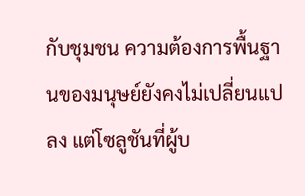กับชุมชน ความต้องการพื้นฐานของมนุษย์ยังคงไม่เปลี่ยนแปลง แต่โซลูชันที่ผู้บ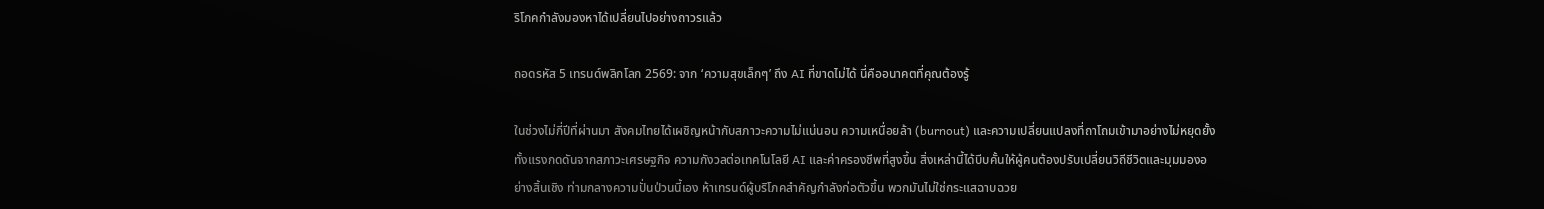ริโภคกำลังมองหาได้เปลี่ยนไปอย่างถาวรแล้ว

ถอดรหัส 5 เทรนด์พลิกโลก 2569: จาก ‘ความสุขเล็กๆ’ ถึง AI ที่ขาดไม่ได้ นี่คืออนาคตที่คุณต้องรู้

ในช่วงไม่กี่ปีที่ผ่านมา สังคมไทยได้เผชิญหน้ากับสภาวะความไม่แน่นอน ความเหนื่อยล้า (burnout) และความเปลี่ยนแปลงที่ถาโถมเข้ามาอย่างไม่หยุดยั้ง ทั้งแรงกดดันจากสภาวะเศรษฐกิจ ความกังวลต่อเทคโนโลยี AI และค่าครองชีพที่สูงขึ้น สิ่งเหล่านี้ได้บีบคั้นให้ผู้คนต้องปรับเปลี่ยนวิถีชีวิตและมุมมองอย่างสิ้นเชิง ท่ามกลางความปั่นป่วนนี้เอง ห้าเทรนด์ผู้บริโภคสำคัญกำลังก่อตัวขึ้น พวกมันไม่ใช่กระแสฉาบฉวย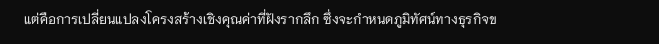แต่คือการเปลี่ยนแปลงโครงสร้างเชิงคุณค่าที่ฝังรากลึก ซึ่งจะกำหนดภูมิทัศน์ทางธุรกิจข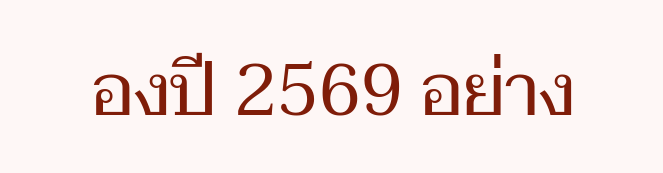องปี 2569 อย่าง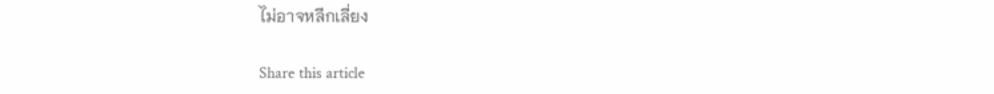ไม่อาจหลีกเลี่ยง

Share this article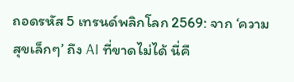ถอดรหัส 5 เทรนด์พลิกโลก 2569: จาก ‘ความสุขเล็กๆ’ ถึง AI ที่ขาดไม่ได้ นี่คื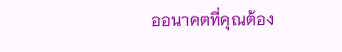ออนาคตที่คุณต้อง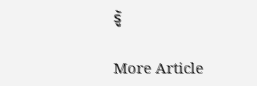รู้

More Article